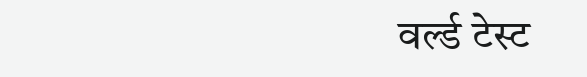वर्ल्ड टेस्ट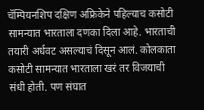चॅम्पियनशिप दक्षिण अफ्रिकेने पहिल्याच कसोटी सामन्यात भारताला दणका दिला आहे. भारताची तयारी अर्धवट असल्याचं दिसून आलं. कोलकाता कसोटी सामन्यात भारताला खरं तर विजयाची संधी होती. पण संघात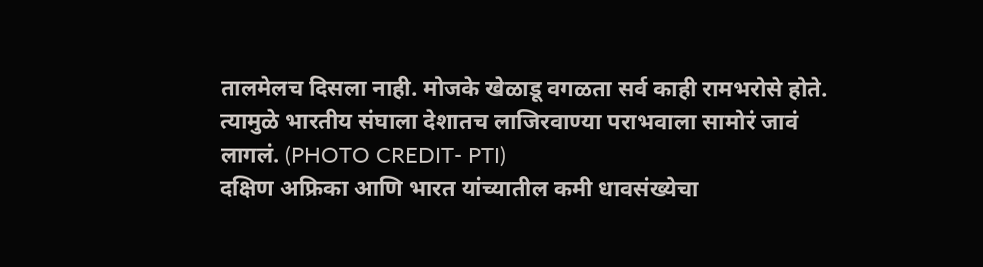तालमेलच दिसला नाही. मोजके खेळाडू वगळता सर्व काही रामभरोसे होते. त्यामुळे भारतीय संघाला देशातच लाजिरवाण्या पराभवाला सामोरं जावं लागलं. (PHOTO CREDIT- PTI)
दक्षिण अफ्रिका आणि भारत यांच्यातील कमी धावसंख्येचा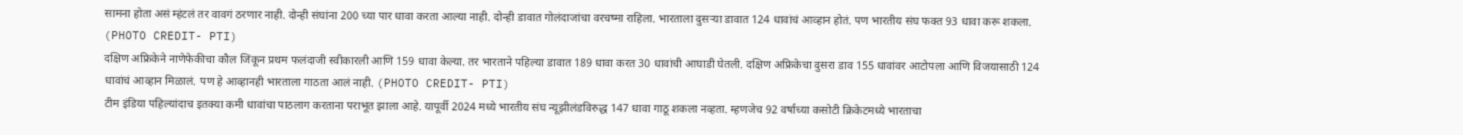सामना होता असं म्हंटलं तर वावगं ठरणार नाही. दोन्ही संघांना 200 च्या पार धावा करता आल्या नाही. दोन्ही डावात गोलंदाजांचा वरचष्मा राहिला. भारताला दुसऱ्या डावात 124 धावांचं आव्हान होतं. पण भारतीय संघ फक्त 93 धावा करू शकला. (PHOTO CREDIT- PTI)
दक्षिण अफ्रिकेने नाणेफेकीचा कौल जिंकून प्रथम फलंदाजी स्वीकारली आणि 159 धावा केल्या. तर भारताने पहिल्या डावात 189 धावा करत 30 धावांची आघाडी घेतली. दक्षिण अफ्रिकेचा दुसरा डाव 155 धावांवर आटोपला आणि विजयासाठी 124 धावांचं आव्हान मिळालं. पण हे आव्हानही भारताला गाठता आलं नाही. (PHOTO CREDIT- PTI)
टीम इंडिया पहिल्यांदाच इतक्या कमी धावांचा पाठलाग करताना पराभूत झाला आहे. यापूर्वी 2024 मध्ये भारतीय संघ न्यूझीलंडविरुद्ध 147 धावा गाठू शकला नव्हता. म्हणजेच 92 वर्षाच्या कसोटी क्रिकेटमध्ये भारताचा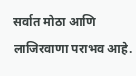सर्वात मोठा आणि लाजिरवाणा पराभव आहे.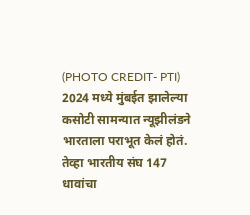(PHOTO CREDIT- PTI)
2024 मध्ये मुंबईत झालेल्या कसोटी सामन्यात न्यूझीलंडने भारताला पराभूत केलं होतं. तेव्हा भारतीय संघ 147 धावांचा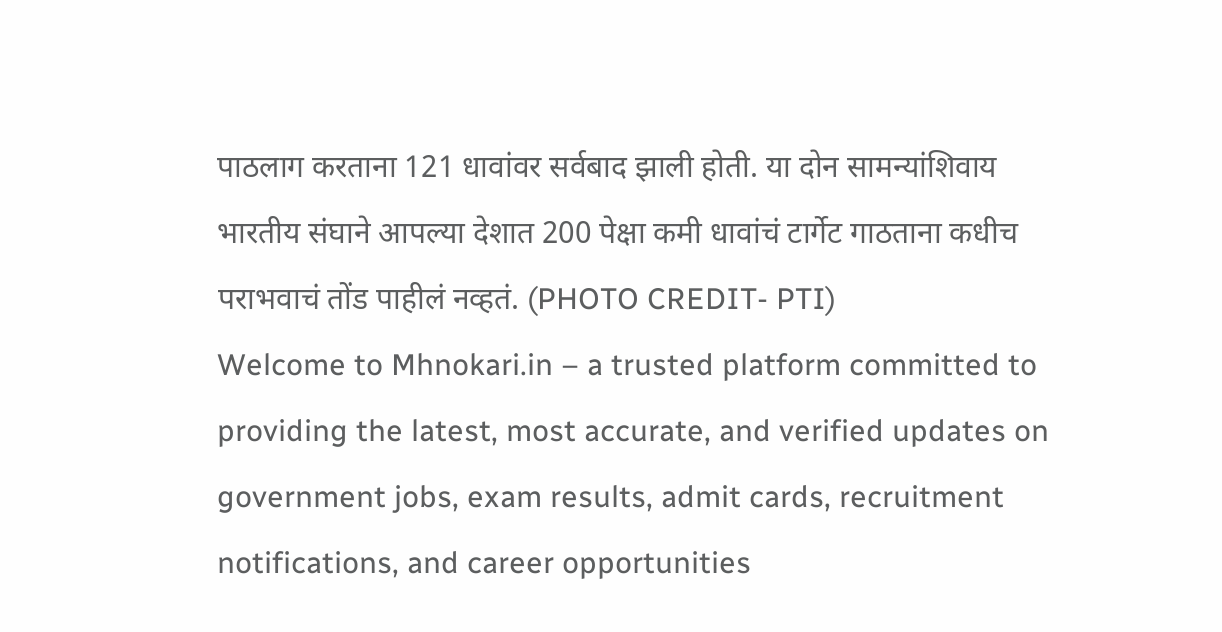पाठलाग करताना 121 धावांवर सर्वबाद झाली होती. या दोन सामन्यांशिवाय भारतीय संघाने आपल्या देशात 200 पेक्षा कमी धावांचं टार्गेट गाठताना कधीच पराभवाचं तोंड पाहीलं नव्हतं. (PHOTO CREDIT- PTI)
Welcome to Mhnokari.in – a trusted platform committed to providing the latest, most accurate, and verified updates on government jobs, exam results, admit cards, recruitment notifications, and career opportunities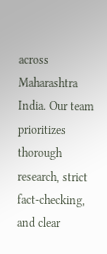across Maharashtra India. Our team prioritizes thorough research, strict fact-checking, and clear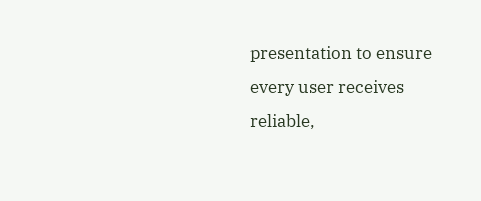presentation to ensure every user receives reliable,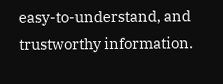easy-to-understand, and trustworthy information.